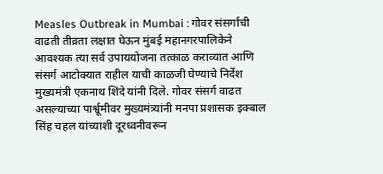Measles Outbreak in Mumbai : गोवर संसर्गाची वाढती तीव्रता लक्षात घेऊन मुंबई महानगरपालिकेने आवश्यक त्या सर्व उपाययोजना तत्काळ कराव्यात आणि संसर्ग आटोक्यात राहील याची काळजी घेण्याचे निर्देश मुख्यमंत्री एकनाथ शिंदे यांनी दिले. गोवर संसर्ग वाढत असल्याच्या पार्श्वूमीवर मुख्यमंत्र्यांनी मनपा प्रशासक इक्बाल सिंह चहल यांच्याशी दूरध्वनीवरून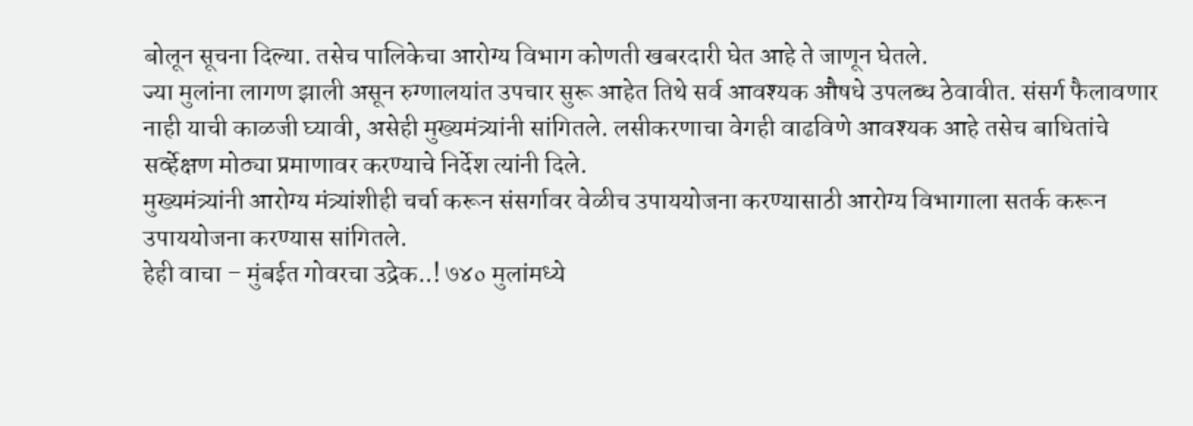बोलून सूचना दिल्या. तसेच पालिकेचा आरोग्य विभाग कोणती खबरदारी घेत आहे ते जाणून घेतले.
ज्या मुलांना लागण झाली असून रुग्णालयांत उपचार सुरू आहेत तिथे सर्व आवश्यक औषधे उपलब्ध ठेवावीत. संसर्ग फैलावणार नाही याची काळजी घ्यावी, असेही मुख्यमंत्र्यांनी सांगितले. लसीकरणाचा वेगही वाढविणे आवश्यक आहे तसेच बाधितांचे सर्व्हेक्षण मोठ्या प्रमाणावर करण्याचे निर्देश त्यांनी दिले.
मुख्यमंत्र्यांनी आरोग्य मंत्र्यांशीही चर्चा करून संसर्गावर वेळीच उपाययोजना करण्यासाठी आरोग्य विभागाला सतर्क करून उपाययोजना करण्यास सांगितले.
हेही वाचा – मुंबईत गोवरचा उद्रेक..! ७४० मुलांमध्ये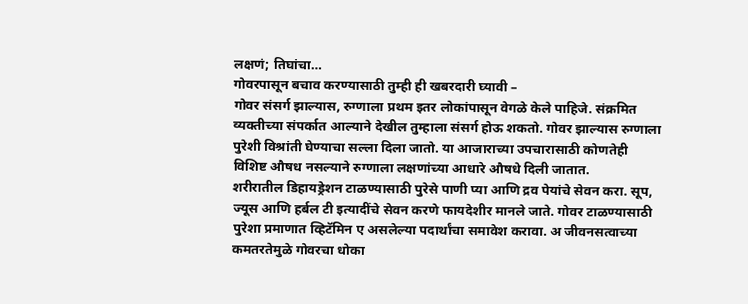लक्षणं; तिघांचा…
गोवरपासून बचाव करण्यासाठी तुम्ही ही खबरदारी घ्यावी –
गोवर संसर्ग झाल्यास, रुग्णाला प्रथम इतर लोकांपासून वेगळे केले पाहिजे. संक्रमित व्यक्तीच्या संपर्कात आल्याने देखील तुम्हाला संसर्ग होऊ शकतो. गोवर झाल्यास रुग्णाला पुरेशी विश्रांती घेण्याचा सल्ला दिला जातो. या आजाराच्या उपचारासाठी कोणतेही विशिष्ट औषध नसल्याने रुग्णाला लक्षणांच्या आधारे औषधे दिली जातात.
शरीरातील डिहायड्रेशन टाळण्यासाठी पुरेसे पाणी प्या आणि द्रव पेयांचे सेवन करा. सूप, ज्यूस आणि हर्बल टी इत्यादींचे सेवन करणे फायदेशीर मानले जाते. गोवर टाळण्यासाठी पुरेशा प्रमाणात व्हिटॅमिन ए असलेल्या पदार्थांचा समावेश करावा. अ जीवनसत्वाच्या कमतरतेमुळे गोवरचा धोका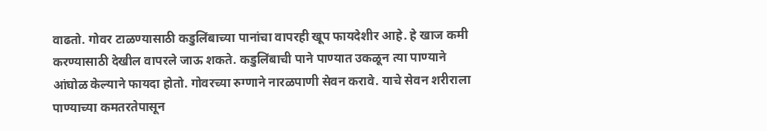वाढतो. गोवर टाळण्यासाठी कडुलिंबाच्या पानांचा वापरही खूप फायदेशीर आहे. हे खाज कमी करण्यासाठी देखील वापरले जाऊ शकते. कडुलिंबाची पाने पाण्यात उकळून त्या पाण्याने आंघोळ केल्याने फायदा होतो. गोवरच्या रुग्णाने नारळपाणी सेवन करावे. याचे सेवन शरीराला पाण्याच्या कमतरतेपासून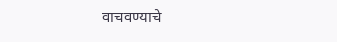वाचवण्याचे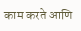काम करते आणि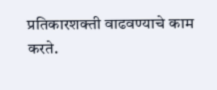प्रतिकारशक्ती वाढवण्याचे काम करते.